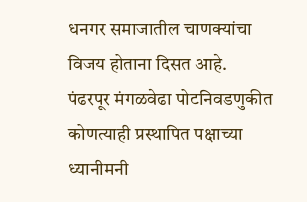धनगर समाजातील चाणक्यांचा विजय होताना दिसत आहे.
पंढरपूर मंगळवेढा पोटनिवडणुकीत कोणत्याही प्रस्थापित पक्षाच्या ध्यानीमनी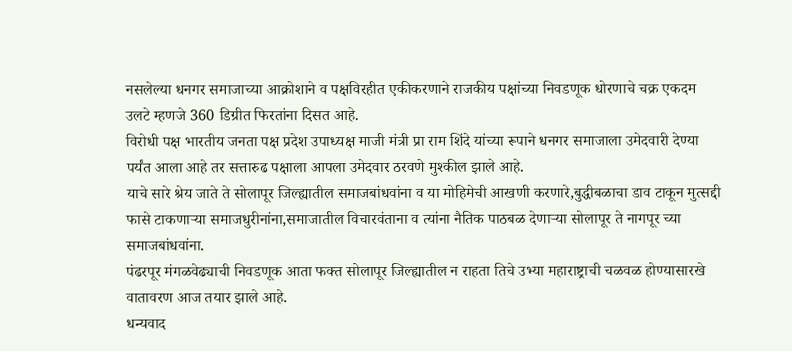नसलेल्या धनगर समाजाच्या आक्रोशाने व पक्षविरहीत एकीकरणाने राजकीय पक्षांच्या निवडणूक धोरणाचे चक्र एकदम उलटे म्हणजे 360 डिग्रीत फिरतांना दिसत आहे.
विरोधी पक्ष भारतीय जनता पक्ष प्रदेश उपाध्यक्ष माजी मंत्री प्रा राम शिंदे यांच्या रूपाने धनगर समाजाला उमेदवारी देण्या पर्यंत आला आहे तर सत्तारुढ पक्षाला आपला उमेदवार ठरवणे मुश्कील झाले आहे.
याचे सारे श्रेय जाते ते सोलापूर जिल्ह्यातील समाजबांधवांना व या मोहिमेची आखणी करणारे,बुद्धीबळाचा डाव टाकून मुत्सद्दी फासे टाकणाऱ्या समाजधुरीनांना,समाजातील विचारवंताना व त्यांना नैतिक पाठबळ देणाऱ्या सोलापूर ते नागपूर च्या समाजबांधवांना.
पंढरपूर मंगळवेढ्याची निवडणूक आता फक्त सोलापूर जिल्ह्यातील न राहता तिचे उभ्या महाराष्ट्राची चळवळ होण्यासारखे वातावरण आज तयार झाले आहे.
धन्यवाद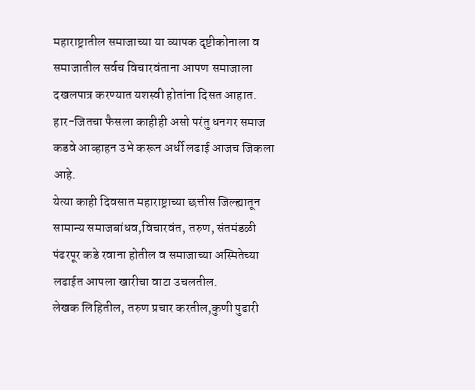महाराष्ट्रातील समाजाच्या या व्यापक दृष्टीकोनाला व समाजातील सर्वच विचारवंताना आपण समाजाला दखलपात्र करण्यात यशस्वी होतांना दिसत आहात.
हार-जितचा फैसला काहीही असो परंतु धनगर समाज कडवे आव्हाहन उभे करून अर्धी लढाई आजच जिकला आहे.
येत्या काही दिवसात महाराष्ट्राच्या छत्तीस जिल्ह्यातून सामान्य समाजबांधव,विचारवंत, तरुण, संतमंडळी पंढरपूर कडे रवाना होतील व समाजाच्या अस्मितेच्या लढाईत आपला खारीचा वाटा उचलतील.
लेखक लिहितील, तरुण प्रचार करतील,कुणी पुढारी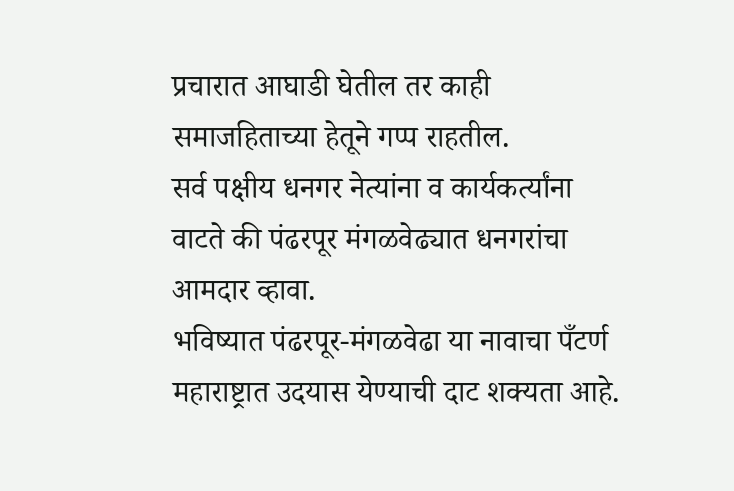प्रचारात आघाडी घेतील तर काही समाजहिताच्या हेतूने गप्प राहतील.
सर्व पक्षीय धनगर नेत्यांना व कार्यकर्त्यांना वाटते की पंढरपूर मंगळवेढ्यात धनगरांचा आमदार व्हावा.
भविष्यात पंढरपूर-मंगळवेढा या नावाचा पँटर्ण महाराष्ट्रात उदयास येण्याची दाट शक्यता आहे.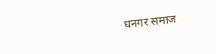धनगर समाज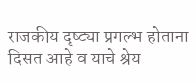राजकीय दृष्ट्या प्रगल्भ होताना दिसत आहे व याचे श्रेय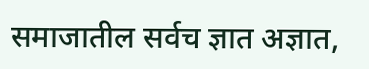समाजातील सर्वच ज्ञात अज्ञात,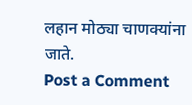लहान मोठ्या चाणक्यांना जाते.
Post a Comment